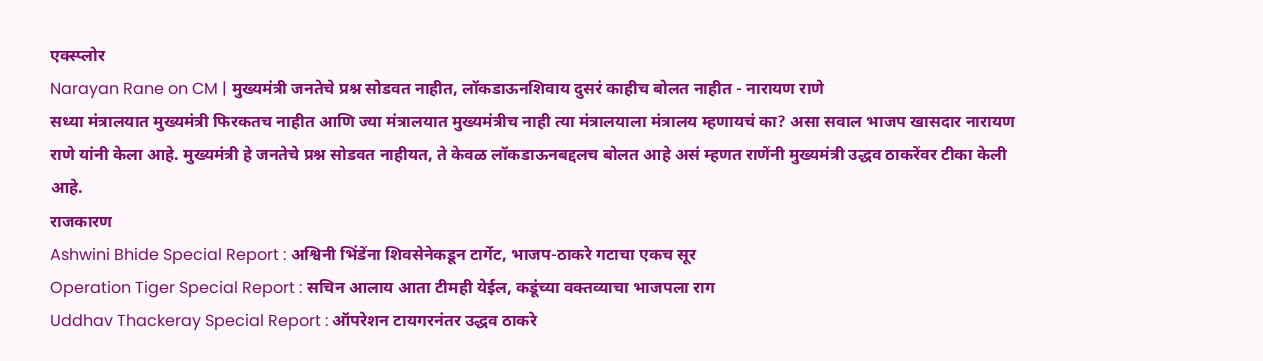एक्स्प्लोर
Narayan Rane on CM | मुख्यमंत्री जनतेचे प्रश्न सोडवत नाहीत, लॉकडाऊनशिवाय दुसरं काहीच बोलत नाहीत - नारायण राणे
सध्या मंत्रालयात मुख्यमंत्री फिरकतच नाहीत आणि ज्या मंत्रालयात मुख्यमंत्रीच नाही त्या मंत्रालयाला मंत्रालय म्हणायचं का? असा सवाल भाजप खासदार नारायण राणे यांनी केला आहे. मुख्यमंत्री हे जनतेचे प्रश्न सोडवत नाहीयत, ते केवळ लॉकडाऊनबद्दलच बोलत आहे असं म्हणत राणेंनी मुख्यमंत्री उद्धव ठाकरेंवर टीका केली आहे.
राजकारण
Ashwini Bhide Special Report : अश्विनी भिंडेंना शिवसेनेकडून टार्गेट, भाजप-ठाकरे गटाचा एकच सूर
Operation Tiger Special Report : सचिन आलाय आता टीमही येईल, कडूंच्या वक्तव्याचा भाजपला राग
Uddhav Thackeray Special Report : ऑपरेशन टायगरनंतर उद्धव ठाकरे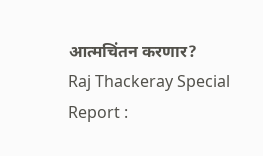आत्मचिंतन करणार?
Raj Thackeray Special Report :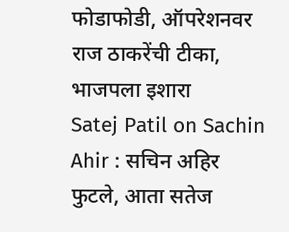फोडाफोडी, ऑपरेशनवर राज ठाकरेंची टीका, भाजपला इशारा
Satej Patil on Sachin Ahir : सचिन अहिर फुटले, आता सतेज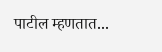पाटील म्हणतात...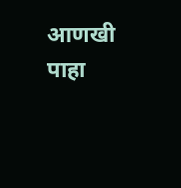आणखी पाहा